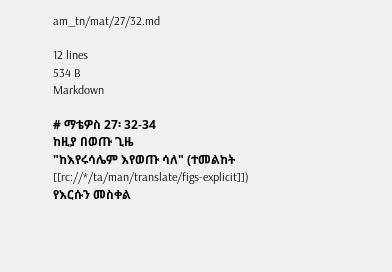am_tn/mat/27/32.md

12 lines
534 B
Markdown

# ማቴዎስ 27፡ 32-34
ከዚያ በወጡ ጊዜ
"ከእየሩሳሌም እየወጡ ሳለ" (ተመልከት [[rc://*/ta/man/translate/figs-explicit]])
የእርሱን መስቀል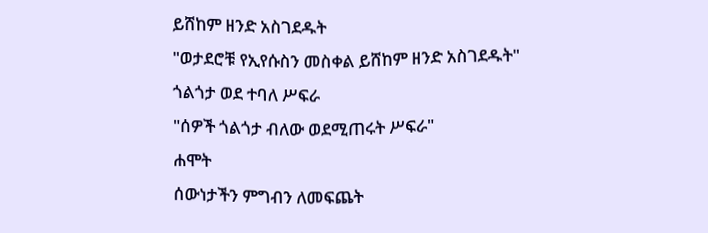ይሸከም ዘንድ አስገደዱት
"ወታደሮቹ የኢየሱስን መስቀል ይሸከም ዘንድ አስገደዱት"
ጎልጎታ ወደ ተባለ ሥፍራ
"ሰዎች ጎልጎታ ብለው ወደሚጠሩት ሥፍራ"
ሐሞት
ሰውነታችን ምግብን ለመፍጨት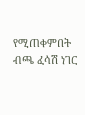የሚጠቀምበት ብጫ ፈሳሽ ነገር